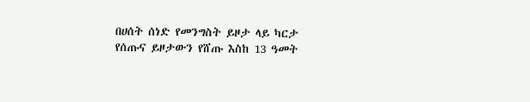በሀሰት ሰነድ የመንግስት ይዞታ ላይ ካርታ የሰጡና ይዞታውን የሸጡ እስከ 13 ዓመት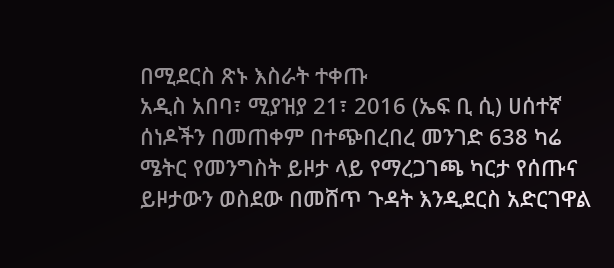በሚደርስ ጽኑ እስራት ተቀጡ
አዲስ አበባ፣ ሚያዝያ 21፣ 2016 (ኤፍ ቢ ሲ) ሀሰተኛ ሰነዶችን በመጠቀም በተጭበረበረ መንገድ 638 ካሬ ሜትር የመንግስት ይዞታ ላይ የማረጋገጫ ካርታ የሰጡና ይዞታውን ወስደው በመሸጥ ጉዳት እንዲደርስ አድርገዋል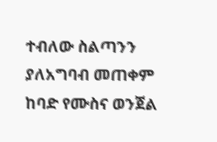ተብለው ስልጣንን ያለአግባብ መጠቀም ከባድ የሙስና ወንጀል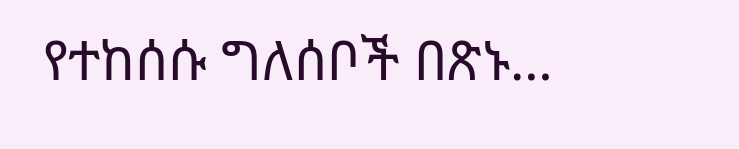የተከሰሱ ግለሰቦች በጽኑ…